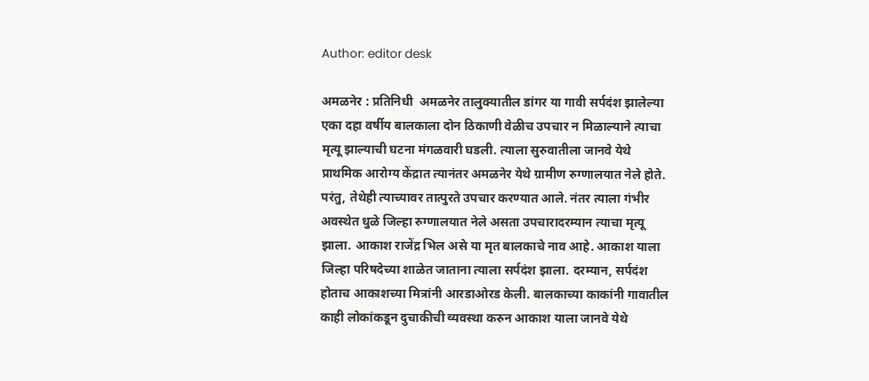Author: editor desk

अमळनेर : प्रतिनिधी  अमळनेर तालुक्यातील डांगर या गावी सर्पदंश झालेल्या एका दहा वर्षीय बालकाला दोन ठिकाणी वेळीच उपचार न मिळाल्याने त्याचा मृत्यू झाल्याची घटना मंगळवारी घडली. त्याला सुरुवातीला जानवे येथे प्राथमिक आरोग्य केंद्रात त्यानंतर अमळनेर येथे ग्रामीण रुग्णालयात नेले होते. परंतु, तेथेही त्याच्यावर तात्पुरते उपचार करण्यात आले. नंतर त्याला गंभीर अवस्थेत धुळे जिल्हा रुग्णालयात नेले असता उपचारादरम्यान त्याचा मृत्यू झाला. आकाश राजेंद्र भिल असे या मृत बालकाचे नाव आहे. आकाश याला जिल्हा परिषदेच्या शाळेत जाताना त्याला सर्पदंश झाला. दरम्यान, सर्पदंश होताच आकाशच्या मित्रांनी आरडाओरड केली. बालकाच्या काकांनी गावातील काही लोकांकडून दुचाकीची व्यवस्था करुन आकाश याला जानवे येथे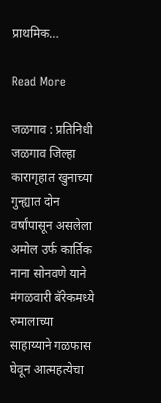प्राथमिक…

Read More

जळगाव : प्रतिनिधी  जळगाव जिल्हा कारागृहात खुनाच्या गुन्ह्यात दोन वर्षांपासून असलेला अमोल उर्फ कार्तिक नाना सोनवणे याने मंगळवारी बॅरेकमध्ये रुमालाच्या साहाय्याने गळफास घेवून आत्महत्येचा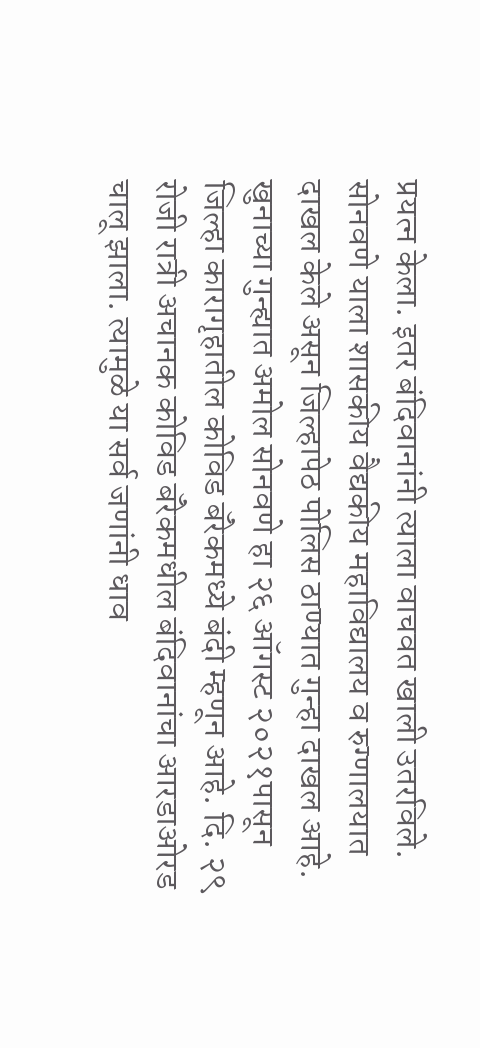प्रयत्न केला. इतर बंदिवानांनी त्याला वाचवत खाली उतरविले. सोनवणे याला शासकीय वैद्यकीय महाविद्यालय व रुग्णालयात दाखल केले असून जिल्हापेठ पोलिस ठाण्यात गुन्हा दाखल आहे. खुनाच्या गुन्ह्यात अमोल सोनवणे हा २६ ऑगस्ट २०२१पासून जिल्हा कारागृहातील कोविड बॅरेकमध्ये बंदी म्हणून आहे. दि. २९ रोजी रात्री अचानक कोविड बॅरेकमधील बंदिवानांचा आरडाओरड चालू झाला. त्यामुळे या सर्व जणांनी धाव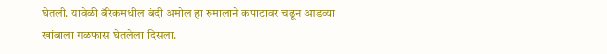घेतली. यावेळी बॅरेकमधील बंदी अमोल हा रुमालाने कपाटावर चढून आडव्या खांबाला गळफास घेतलेला दिसला.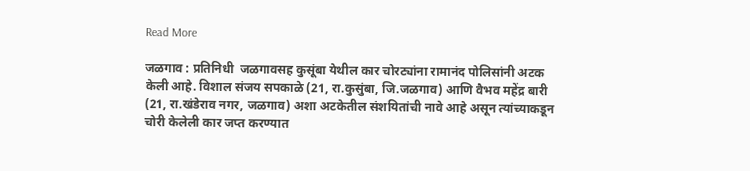Read More

जळगाव : प्रतिनिधी  जळगावसह कुसूंबा येथील कार चोरट्यांना रामानंद पोलिसांनी अटक केली आहे. विशाल संजय सपकाळे (21, रा.कुसुंबा, जि.जळगाव) आणि वैभव महेंद्र बारी (21, रा.खंडेराव नगर, जळगाव) अशा अटकेतील संशयितांची नावे आहे असून त्यांच्याकडून चोरी केलेली कार जप्त करण्यात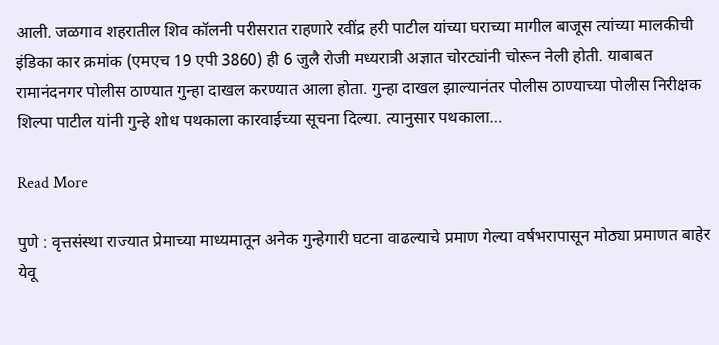आली. जळगाव शहरातील शिव कॉलनी परीसरात राहणारे रवींद्र हरी पाटील यांच्या घराच्या मागील बाजूस त्यांच्या मालकीची इंडिका कार क्रमांक (एमएच 19 एपी 3860) ही 6 जुलै रोजी मध्यरात्री अज्ञात चोरट्यांनी चोरून नेली होती. याबाबत रामानंदनगर पोलीस ठाण्यात गुन्हा दाखल करण्यात आला होता. गुन्हा दाखल झाल्यानंतर पोलीस ठाण्याच्या पोलीस निरीक्षक शिल्पा पाटील यांनी गुन्हे शोध पथकाला कारवाईच्या सूचना दिल्या. त्यानुसार पथकाला…

Read More

पुणे : वृत्तसंस्था राज्यात प्रेमाच्या माध्यमातून अनेक गुन्हेगारी घटना वाढल्याचे प्रमाण गेल्या वर्षभरापासून मोठ्या प्रमाणत बाहेर येवू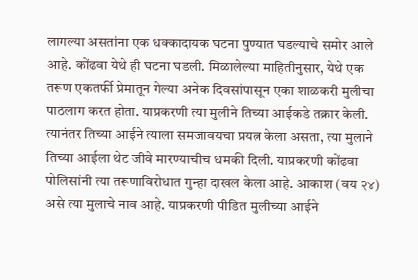लागल्या असतांना एक धक्कादायक घटना पुण्यात घडल्याचे समोर आले आहे. कोंढवा येथे ही घटना घडली. मिळालेल्या माहितीनुसार, येथे एक तरूण एकतर्फी प्रेमातून गेल्या अनेक दिवसांपासून एका शाळकरी मुलीचा पाठलाग करत होता. याप्रकरणी त्या मुलीने तिच्या आईकडे तक्रार केली. त्यानंतर तिच्या आईने त्याला समजावयचा प्रयत्न केला असता, त्या मुलाने तिच्या आईला थेट जीवे मारण्याचीच धमकी दिली. याप्रकरणी कोंढवा पोलिसांनी त्या तरूणाविरोधात गुन्हा दाखल केला आहे. आकाश (वय २४) असे त्या मुलाचे नाव आहे. याप्रकरणी पीडित मुलीच्या आईने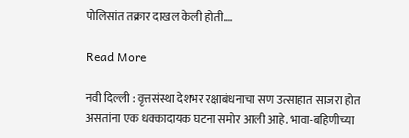पोलिसांत तक्रार दाखल केली होती.…

Read More

नवी दिल्ली : वृत्तसंस्था देशभर रक्षाबंधनाचा सण उत्साहात साजरा होत असतांना एक धक्कादायक घटना समोर आली आहे. भावा-बहिणीच्या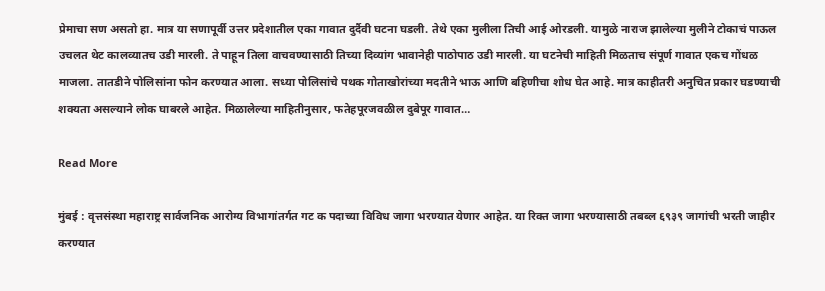प्रेमाचा सण असतो हा. मात्र या सणापूर्वी उत्तर प्रदेशातील एका गावात दुर्दैवी घटना घडली. तेथे एका मुलीला तिची आई ओरडली. यामुळे नाराज झालेल्या मुलीने टोकाचं पाऊल उचलत थेट कालव्यातच उडी मारली. ते पाहून तिला वाचवण्यासाठी तिच्या दिव्यांग भावानेही पाठोपाठ उडी मारली. या घटनेची माहिती मिळताच संपूर्ण गावात एकच गोंधळ माजला. तातडीने पोलिसांना फोन करण्यात आला. सध्या पोलिसांचे पथक गोताखोरांच्या मदतीने भाऊ आणि बहिणीचा शोध घेत आहे. मात्र काहीतरी अनुचित प्रकार घडण्याची शक्यता असल्याने लोक घाबरले आहेत. मिळालेल्या माहितीनुसार, फतेहपूरजवळील दुबेपूर गावात…

Read More

मुंबई : वृत्तसंस्था महाराष्ट्र सार्वजनिक आरोग्य विभागांतर्गत गट क पदाच्या विविध जागा भरण्यात येणार आहेत. या रिक्त जागा भरण्यासाठी तबब्ल ६९३९ जागांची भरती जाहीर करण्यात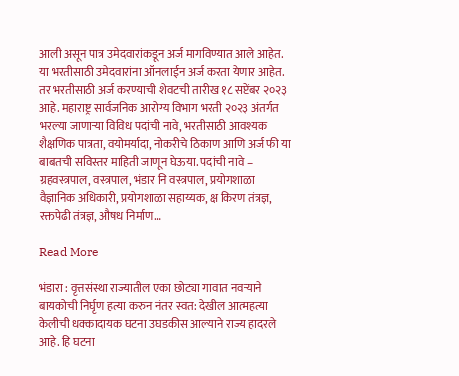आली असून पात्र उमेदवारांकडून अर्ज मागविण्यात आले आहेत. या भरतीसाठी उमेदवारांना ऑनलाईन अर्ज करता येणार आहेत. तर भरतीसाठी अर्ज करण्याची शेवटची तारीख १८ सप्टेंबर २०२३ आहे. महाराष्ट्र सार्वजनिक आरोग्य विभाग भरती २०२३ अंतर्गत भरल्या जाणाऱ्या विविध पदांची नावे, भरतीसाठी आवश्यक शैक्षणिक पात्रता, वयोमर्यादा, नोकरीचे ठिकाण आणि अर्ज फी या बाबतची सविस्तर माहिती जाणून घेऊया. पदांची नावे – ग्रहवस्त्रपाल, वस्त्रपाल, भंडार नि वस्त्रपाल, प्रयोगशाळा वैज्ञानिक अधिकारी, प्रयोगशाळा सहाय्यक, क्ष किरण तंत्रज्ञ, रक्तपेढी तंत्रज्ञ, औषध निर्माण…

Read More

भंडारा : वृत्तसंस्था राज्यातील एका छोट्या गावात नवऱ्याने बायकोची निर्घृण हत्या करुन नंतर स्वत: देखील आत्महत्या केलीची धक्कादायक घटना उघडकीस आल्याने राज्य हादरले आहे. हि घटना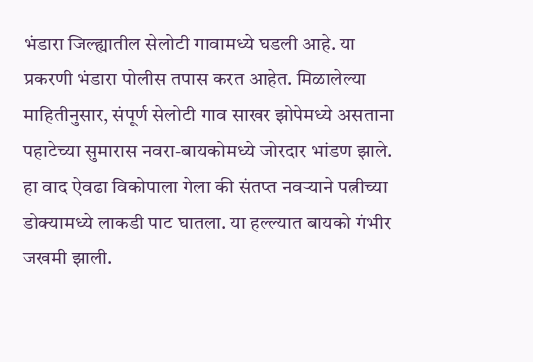भंडारा जिल्ह्यातील सेलोटी गावामध्ये घडली आहे. या प्रकरणी भंडारा पोलीस तपास करत आहेत. मिळालेल्या माहितीनुसार, संपूर्ण सेलोटी गाव साखर झोपेमध्ये असताना पहाटेच्या सुमारास नवरा-बायकोमध्ये जोरदार भांडण झाले. हा वाद ऐवढा विकोपाला गेला की संतप्त नवऱ्याने पत्नीच्या डोक्यामध्ये लाकडी पाट घातला. या हल्ल्यात बायको गंभीर जखमी झाली.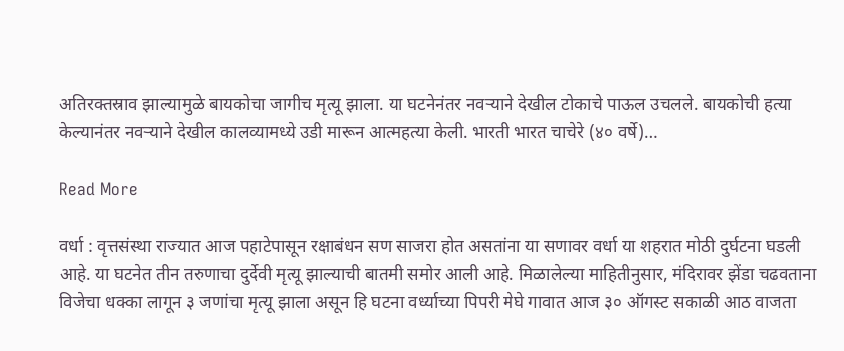अतिरक्तस्राव झाल्यामुळे बायकोचा जागीच मृत्यू झाला. या घटनेनंतर नवऱ्याने देखील टोकाचे पाऊल उचलले. बायकोची हत्या केल्यानंतर नवऱ्याने देखील कालव्यामध्ये उडी मारून आत्महत्या केली. भारती भारत चाचेरे (४० वर्षे)…

Read More

वर्धा : वृत्तसंस्था राज्यात आज पहाटेपासून रक्षाबंधन सण साजरा होत असतांना या सणावर वर्धा या शहरात मोठी दुर्घटना घडली आहे. या घटनेत तीन तरुणाचा दुर्देवी मृत्यू झाल्याची बातमी समोर आली आहे. मिळालेल्या माहितीनुसार, मंदिरावर झेंडा चढवताना विजेचा धक्का लागून ३ जणांचा मृत्यू झाला असून हि घटना वर्ध्याच्या पिपरी मेघे गावात आज ३० ऑगस्ट सकाळी आठ वाजता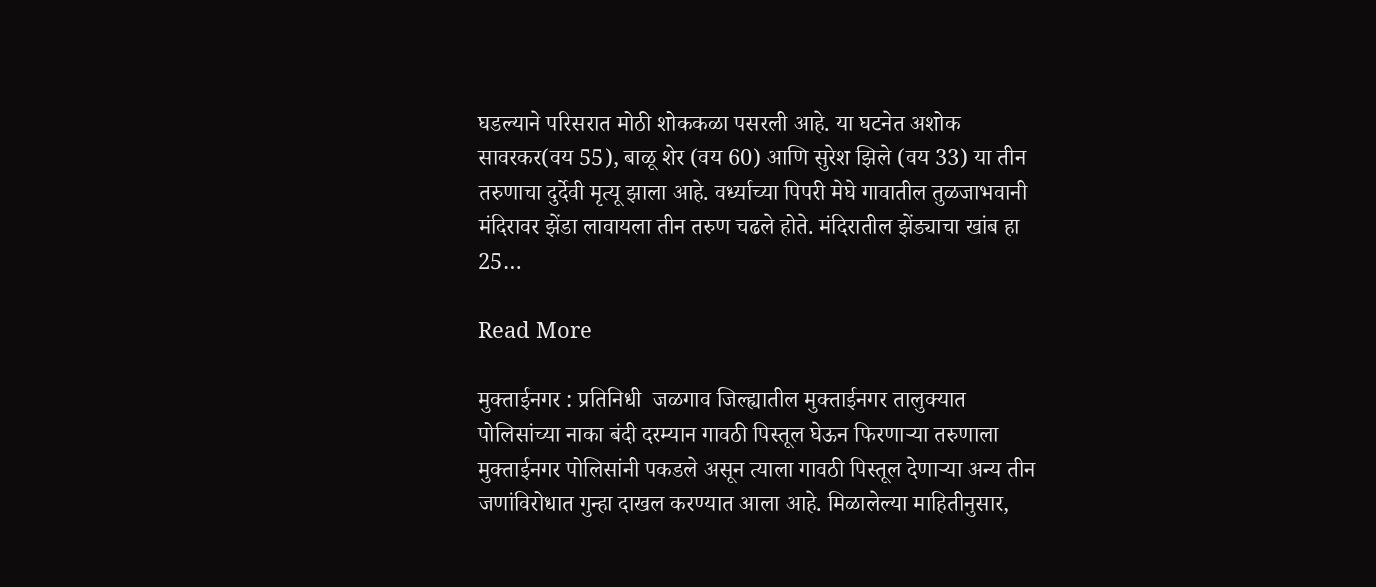घडल्याने परिसरात मोठी शोककळा पसरली आहे. या घटनेत अशोक सावरकर(वय 55), बाळू शेर (वय 60) आणि सुरेश झिले (वय 33) या तीन तरुणाचा दुर्देवी मृत्यू झाला आहे. वर्ध्याच्या पिपरी मेघे गावातील तुळजाभवानी मंदिरावर झेंडा लावायला तीन तरुण चढले होते. मंदिरातील झेंड्याचा खांब हा 25…

Read More

मुक्ताईनगर : प्रतिनिधी  जळगाव जिल्ह्यातील मुक्ताईनगर तालुक्यात पोलिसांच्या नाका बंदी दरम्यान गावठी पिस्तूल घेऊन फिरणाऱ्या तरुणाला मुक्ताईनगर पोलिसांनी पकडले असून त्याला गावठी पिस्तूल देणाऱ्या अन्य तीन जणांविरोधात गुन्हा दाखल करण्यात आला आहे. मिळालेल्या माहितीनुसार,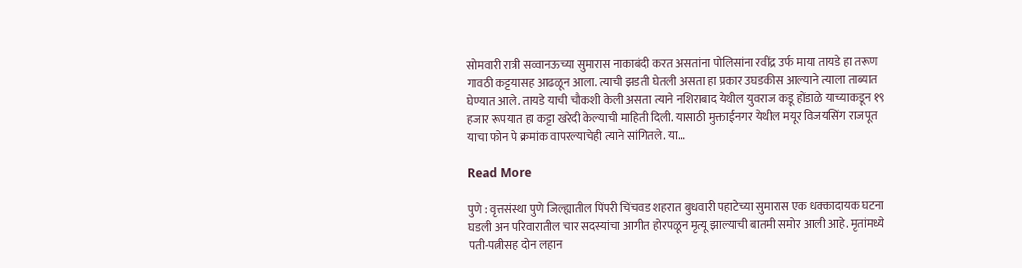सोमवारी रात्री सव्वानऊच्या सुमारास नाकाबंदी करत असतांना पोलिसांना रवींद्र उर्फ माया तायडे हा तरूण गावठी कट्टयासह आढळून आला. त्याची झडती घेतली असता हा प्रकार उघडकीस आल्याने त्याला ताब्यात घेण्यात आले. तायडे याची चौकशी केली असता त्याने नशिराबाद येथील युवराज कडू होंडाळे याच्याकडून १९ हजार रूपयात हा कट्टा खरेदी केल्याची माहिती दिली. यासाठी मुक्ताईनगर येथील मयूर विजयसिंग राजपूत याचा फोन पे क्रमांक वापरल्याचेही त्याने सांगितले. या…

Read More

पुणे : वृत्तसंस्था पुणे जिल्ह्यातील पिंपरी चिंचवड शहरात बुधवारी पहाटेच्या सुमारास एक धक्कादायक घटना घडली अन परिवारातील चार सदस्यांचा आगीत होरपळून मृत्यू झाल्याची बातमी समोर आली आहे. मृतांमध्ये पती-पत्नीसह दोन लहान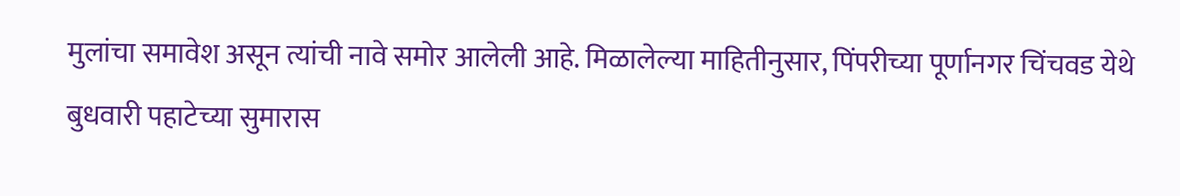मुलांचा समावेश असून त्यांची नावे समोर आलेली आहे. मिळालेल्या माहितीनुसार, पिंपरीच्या पूर्णानगर चिंचवड येथे बुधवारी पहाटेच्या सुमारास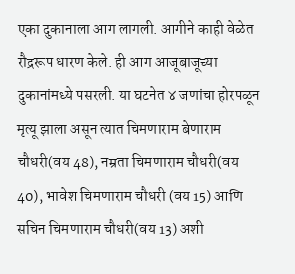एका दुकानाला आग लागली. आगीने काही वेळेत रौद्ररूप धारण केले. ही आग आजूबाजूच्या दुकानांमध्ये पसरली. या घटनेत ४ जणांचा होरपळून मृत्यू झाला असून त्यात चिमणाराम बेणाराम चौधरी(वय 48), नम्रता चिमणाराम चौधरी(वय 40), भावेश चिमणाराम चौधरी (वय 15) आणि सचिन चिमणाराम चौधरी(वय 13) अशी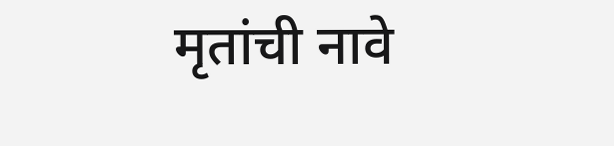मृतांची नावे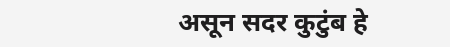असून सदर कुटुंब हे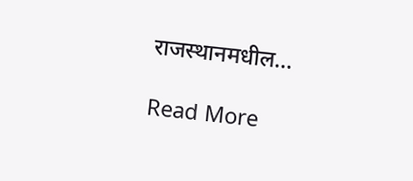राजस्थानमधील…

Read More